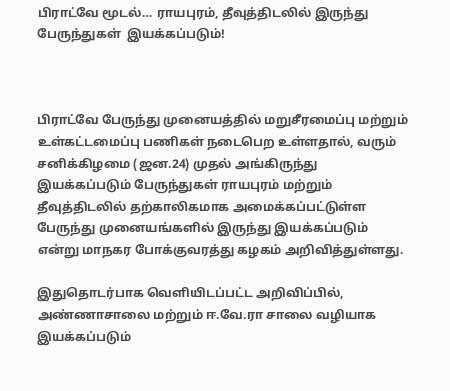பிராட்வே மூடல்… ராயபுரம், தீவுத்திடலில் இருந்து பேருந்துகள்  இயக்கப்படும்!



பிராட்வே பேருந்து முனையத்தில் மறுசீரமைப்பு மற்றும் உள்கட்டமைப்பு பணிகள் நடைபெற உள்ளதால், வரும் சனிக்கிழமை (ஜன.24) முதல் அங்கிருந்து இயக்கப்படும் பேருந்துகள் ராயபுரம் மற்றும் தீவுத்திடலில் தற்காலிகமாக அமைக்கப்பட்டுள்ள பேருந்து முனையங்களில் இருந்து இயக்கப்படும் என்று மாநகர போக்குவரத்து கழகம் அறிவித்துள்ளது.

இதுதொடர்பாக வெளியிடப்பட்ட அறிவிப்பில், அண்ணாசாலை மற்றும் ஈ.வே.ரா சாலை வழியாக இயக்கப்படும்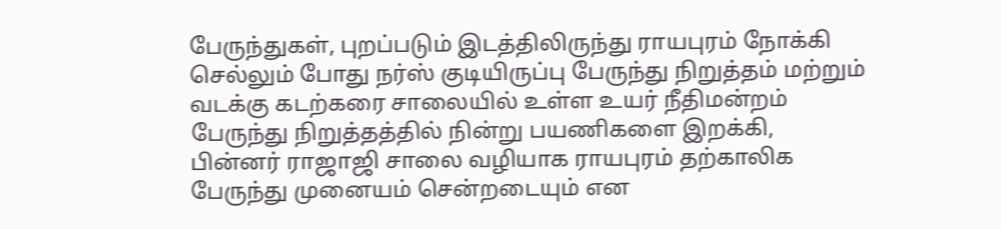பேருந்துகள், புறப்படும் இடத்திலிருந்து ராயபுரம் நோக்கி செல்லும் போது நர்ஸ் குடியிருப்பு பேருந்து நிறுத்தம் மற்றும் வடக்கு கடற்கரை சாலையில் உள்ள உயர் நீதிமன்றம் பேருந்து நிறுத்தத்தில் நின்று பயணிகளை இறக்கி, பின்னர் ராஜாஜி சாலை வழியாக ராயபுரம் தற்காலிக பேருந்து முனையம் சென்றடையும் என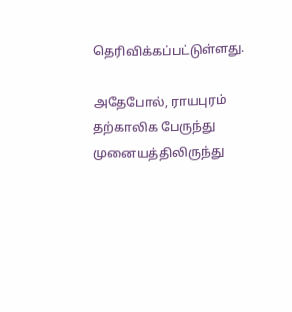தெரிவிக்கப்பட்டுள்ளது.

அதேபோல், ராயபுரம் தற்காலிக பேருந்து முனையத்திலிருந்து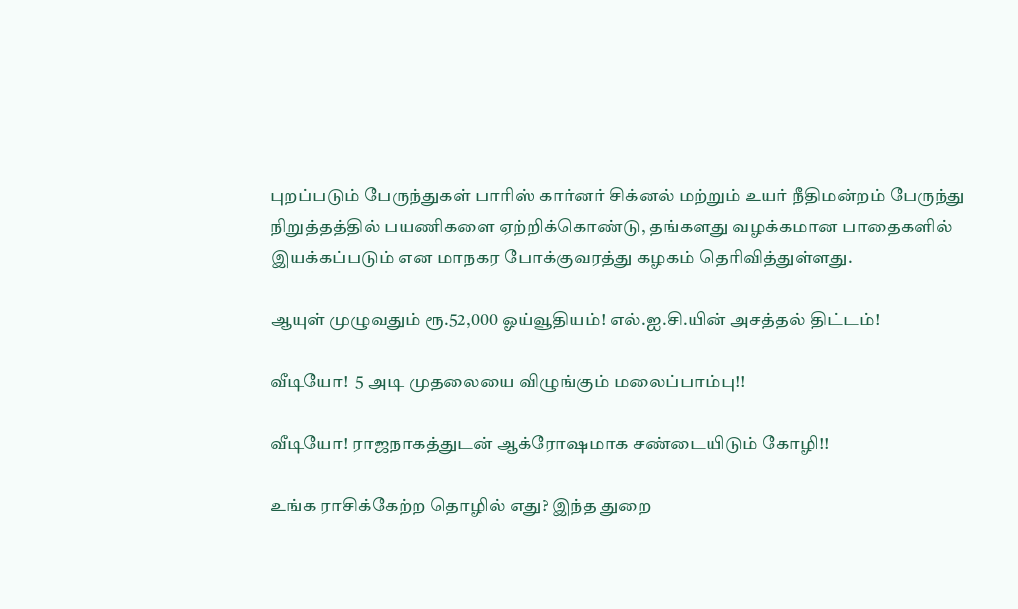புறப்படும் பேருந்துகள் பாரிஸ் கார்னர் சிக்னல் மற்றும் உயர் நீதிமன்றம் பேருந்து நிறுத்தத்தில் பயணிகளை ஏற்றிக்கொண்டு, தங்களது வழக்கமான பாதைகளில் இயக்கப்படும் என மாநகர போக்குவரத்து கழகம் தெரிவித்துள்ளது.

ஆயுள் முழுவதும் ரூ.52,000 ஓய்வூதியம்! எல்.ஐ.சி.யின் அசத்தல் திட்டம்!

வீடியோ!  5 அடி முதலையை விழுங்கும் மலைப்பாம்பு!!

வீடியோ! ராஜநாகத்துடன் ஆக்ரோஷமாக சண்டையிடும் கோழி!!

உங்க ராசிக்கேற்ற தொழில் எது? இந்த துறை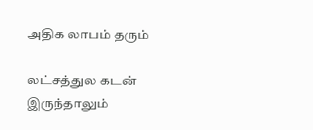அதிக லாபம் தரும்

லட்சத்துல கடன் இருந்தாலும்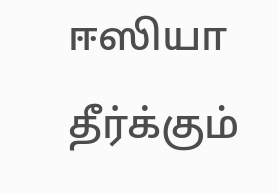ஈஸியா தீர்க்கும்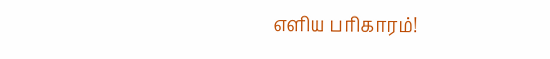எளிய பரிகாரம்!